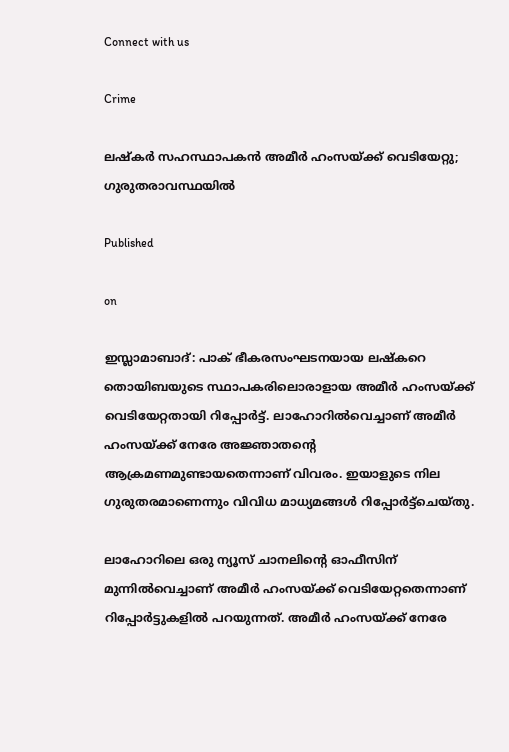Connect with us

Crime

ലഷ്‌കർ സഹസ്ഥാപകൻ അമീർ ഹംസയ്ക്ക് വെടിയേറ്റു; ഗുരുതരാവസ്ഥയിൽ

Published

on

ഇസ്ലാമാബാദ്: പാക് ഭീകരസംഘടനയായ ലഷ്‌കറെ തൊയിബയുടെ സ്ഥാപകരിലൊരാളായ അമീർ ഹംസയ്ക്ക് വെടിയേറ്റതായി റിപ്പോർട്ട്. ലാഹോറിൽവെച്ചാണ് അമീർ ഹംസയ്ക്ക് നേരേ അജ്ഞാതന്റെ ആക്രമണമുണ്ടായതെന്നാണ് വിവരം. ഇയാളുടെ നില ഗുരുതരമാണെന്നും വിവിധ മാധ്യമങ്ങൾ റിപ്പോർട്ട്‌ചെയ്തു.

ലാഹോറിലെ ഒരു ന്യൂസ് ചാനലിന്റെ ഓഫീസിന് മുന്നിൽവെച്ചാണ് അമീർ ഹംസയ്ക്ക് വെടിയേറ്റതെന്നാണ് റിപ്പോർട്ടുകളിൽ പറയുന്നത്. അമീർ ഹംസയ്ക്ക് നേരേ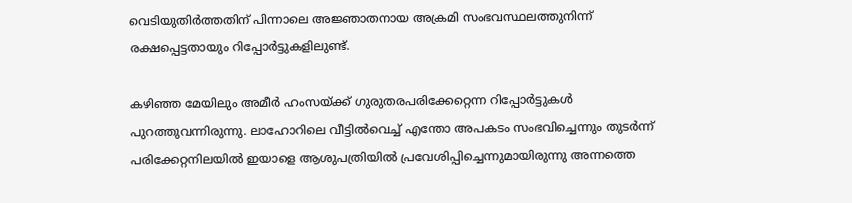വെടിയുതിർത്തതിന് പിന്നാലെ അജ്ഞാതനായ അക്രമി സംഭവസ്ഥലത്തുനിന്ന് രക്ഷപ്പെട്ടതായും റിപ്പോർട്ടുകളിലുണ്ട്.

കഴിഞ്ഞ മേയിലും അമീർ ഹംസയ്ക്ക് ഗുരുതരപരിക്കേറ്റെന്ന റിപ്പോർട്ടുകൾ പുറത്തുവന്നിരുന്നു. ലാഹോറിലെ വീട്ടിൽവെച്ച് എന്തോ അപകടം സംഭവിച്ചെന്നും തുടർന്ന് പരിക്കേറ്റനിലയിൽ ഇയാളെ ആശുപത്രിയിൽ പ്രവേശിപ്പിച്ചെന്നുമായിരുന്നു അന്നത്തെ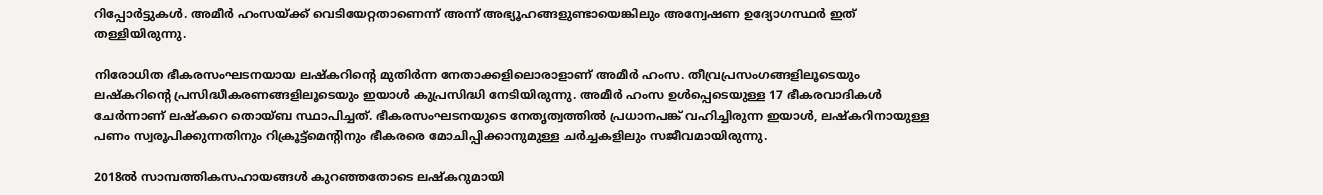റിപ്പോർട്ടുകൾ. അമീർ ഹംസയ്ക്ക് വെടിയേറ്റതാണെന്ന് അന്ന് അഭ്യൂഹങ്ങളുണ്ടായെങ്കിലും അന്വേഷണ ഉദ്യോഗസ്ഥർ ഇത് തള്ളിയിരുന്നു.

നിരോധിത ഭീകരസംഘടനയായ ലഷ്‌കറിന്റെ മുതിർന്ന നേതാക്കളിലൊരാളാണ് അമീർ ഹംസ. തീവ്രപ്രസംഗങ്ങളിലൂടെയും ലഷ്‌കറിന്റെ പ്രസിദ്ധീകരണങ്ങളിലൂടെയും ഇയാൾ കുപ്രസിദ്ധി നേടിയിരുന്നു. അമീർ ഹംസ ഉൾപ്പെടെയുള്ള 17 ഭീകരവാദികൾ ചേർന്നാണ് ലഷ്‌കറെ തൊയ്ബ സ്ഥാപിച്ചത്. ഭീകരസംഘടനയുടെ നേതൃത്വത്തിൽ പ്രധാനപങ്ക് വഹിച്ചിരുന്ന ഇയാൾ, ലഷ്‌കറിനായുള്ള പണം സ്വരൂപിക്കുന്നതിനും റിക്രൂട്ട്മെന്റിനും ഭീകരരെ മോചിപ്പിക്കാനുമുള്ള ചർച്ചകളിലും സജീവമായിരുന്നു.

2018ൽ സാമ്പത്തികസഹായങ്ങൾ കുറഞ്ഞതോടെ ലഷ്‌കറുമായി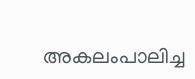അകലംപാലിച്ച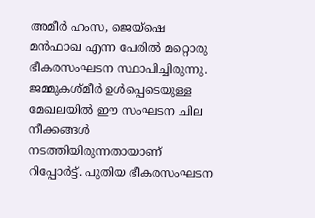അമീർ ഹംസ, ജെയ്ഷെ മൻഫാഖ എന്ന പേരിൽ മറ്റൊരു ഭീകരസംഘടന സ്ഥാപിച്ചിരുന്നു. ജമ്മുകശ്മീർ ഉൾപ്പെടെയുള്ള മേഖലയിൽ ഈ സംഘടന ചില നീക്കങ്ങൾ നടത്തിയിരുന്നതായാണ്‌ റിപ്പോർട്ട്. പുതിയ ഭീകരസംഘടന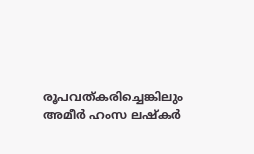രൂപവത്കരിച്ചെങ്കിലും അമീർ ഹംസ ലഷ്‌കർ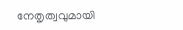നേതൃത്വവുമായി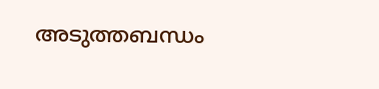അടുത്തബന്ധം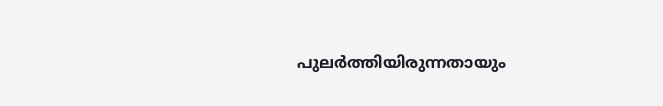പുലർത്തിയിരുന്നതായും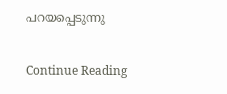പറയപ്പെടുന്നു

Continue Reading